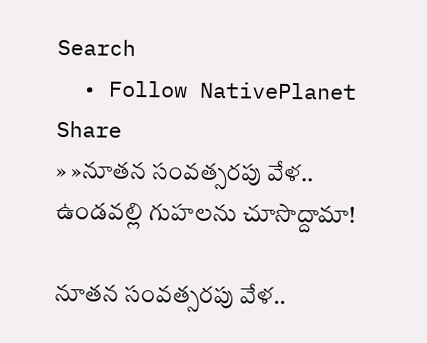Search
  • Follow NativePlanet
Share
» »నూత‌న సంవ‌త్స‌ర‌పు వేళ‌.. ఉండ‌వ‌ల్లి గుహ‌ల‌ను చూసొద్దామా!

నూత‌న సంవ‌త్స‌ర‌పు వేళ‌..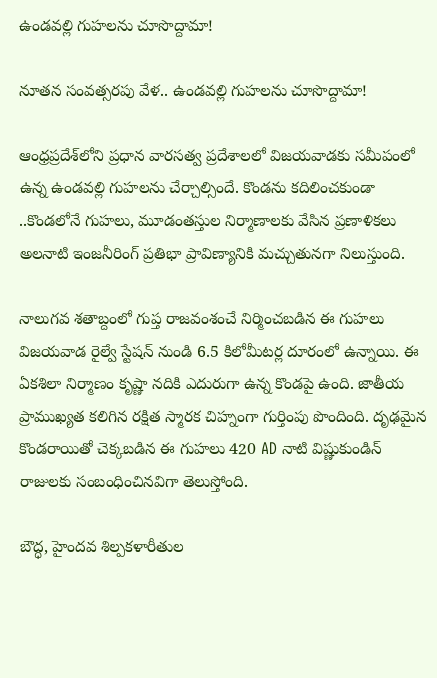ఉండ‌వ‌ల్లి గుహ‌ల‌ను చూసొద్దామా!

నూత‌న సంవ‌త్స‌ర‌పు వేళ‌.. ఉండ‌వ‌ల్లి గుహ‌ల‌ను చూసొద్దామా!

ఆంధ్రప్రదేశ్‌లోని ప్ర‌ధాన‌ వారసత్వ ప్రదేశాల‌లో విజ‌య‌వాడ‌కు స‌మీపంలో ఉన్న ఉండ‌వ‌ల్లి గుహ‌ల‌ను చేర్చాల్సిందే. కొండను కదిలించకుండా ..కొండలోనే గుహలు, మూడంతస్తుల నిర్మాణాలకు వేసిన ప్ర‌ణాళిక‌లు అల‌నాటి ఇంజ‌నీరింగ్ ప్ర‌తిభా ప్రావిణ్యానికి మ‌చ్చుతున‌గా నిలుస్తుంది.

నాలుగ‌వ‌ శతాబ్దంలో గుప్త రాజవంశంచే నిర్మించబడిన ఈ గుహలు విజయవాడ రైల్వే స్టేషన్ నుండి 6.5 కిలోమీట‌ర్ల‌ దూరంలో ఉన్నాయి. ఈ ఏకశిలా నిర్మాణం కృష్ణా నదికి ఎదురుగా ఉన్న కొండపై ఉంది. జాతీయ ప్రాముఖ్యత కలిగిన రక్షిత స్మారక చిహ్నంగా గుర్తింపు పొందింది. దృఢమైన కొండ‌రాయితో చెక్కబడిన ఈ గుహలు 420 AD నాటి విష్ణుకుండిన్ రాజులకు సంబంధించినవిగా తెలుస్తోంది.

బౌద్ధ, హైందవ శిల్పకళారీతుల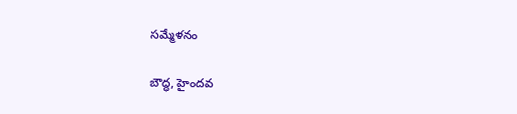సమ్మేళనం

బౌద్ధ, హైందవ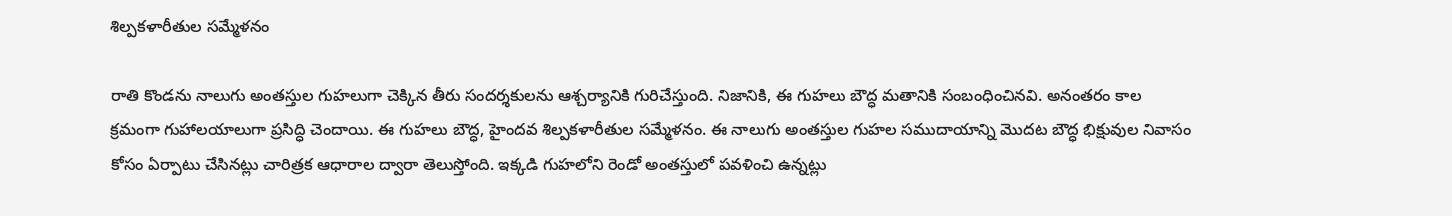శిల్పకళారీతుల సమ్మేళనం

రాతి కొండ‌ను నాలుగు అంతస్తుల గుహలుగా చెక్కిన తీరు సంద‌ర్శ‌కుల‌ను ఆశ్చ‌ర్యానికి గురిచేస్తుంది. నిజానికి, ఈ గుహలు బౌద్ధ మతానికి సంబంధించినవి. అనంత‌రం కాల క్రమంగా గుహాలయాలుగా ప్రసిద్ధి చెందాయి. ఈ గుహలు బౌద్ధ, హైందవ శిల్పకళారీతుల సమ్మేళనం. ఈ నాలుగు అంతస్తుల గుహల సముదాయాన్ని మొదట బౌద్ధ భిక్షువుల నివాసం కోసం ఏర్పాటు చేసినట్లు చారిత్రక ఆధారాల ద్వారా తెలుస్తోంది. ఇక్క‌డి గుహలోని రెండో అంత‌స్తులో ప‌వ‌ళించి ఉన్న‌ట్లు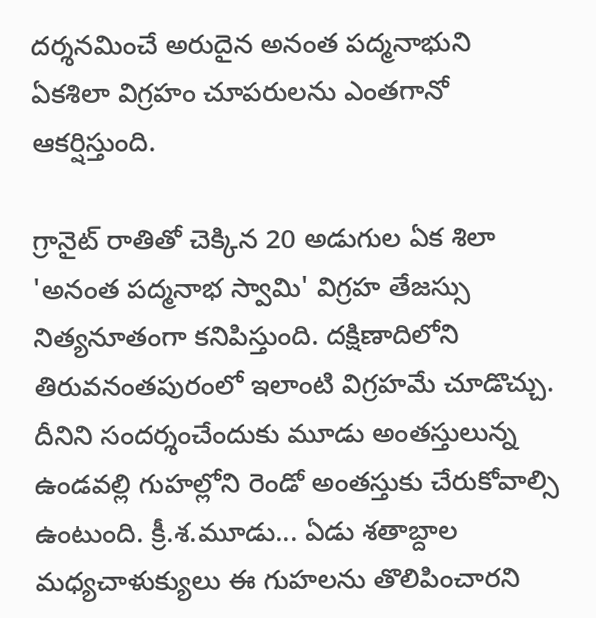ద‌ర్శ‌న‌మించే అరుదైన అనంత ప‌ద్మ‌నాభుని ఏక‌శిలా విగ్ర‌హం చూప‌రుల‌ను ఎంత‌గానో ఆక‌ర్షిస్తుంది.

గ్రానైట్ రాతితో చెక్కిన 20 అడుగుల ఏక శిలా 'అనంత పద్మనాభ స్వామి' విగ్రహ తేజ‌స్సు నిత్య‌నూతంగా క‌నిపిస్తుంది. ద‌క్షిణాదిలోని తిరువ‌నంత‌పురంలో ఇలాంటి విగ్ర‌హ‌మే చూడొచ్చు. దీనిని సంద‌ర్శంచేందుకు మూడు అంత‌స్తులున్న‌ ఉండ‌వ‌ల్లి గుహ‌ల్లోని రెండో అంత‌స్తుకు చేరుకోవాల్సి ఉంటుంది. క్రీ.శ.మూడు... ఏడు శతాబ్దాల మధ్యచాళుక్యులు ఈ గుహలను తొలిపించారని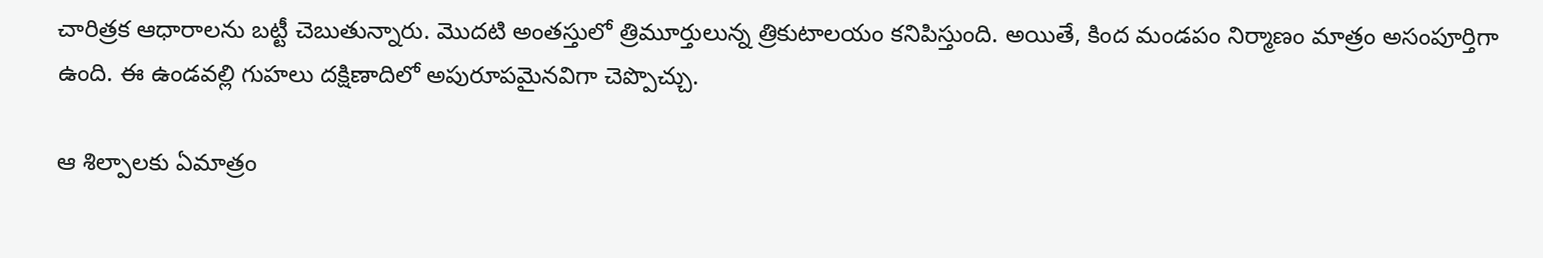చారిత్ర‌క ఆధారాల‌ను బ‌ట్టీ చెబుతున్నారు. మొదటి అంతస్తులో త్రిమూర్తులున్న త్రికుటాలయం క‌నిపిస్తుంది. అయితే, కింద మండపం నిర్మాణం మాత్రం అసంపూర్తిగా ఉంది. ఈ ఉండ‌వ‌ల్లి గుహ‌లు దక్షిణాదిలో అపురూపమైనవిగా చెప్పొచ్చు.

ఆ శిల్పాలకు ఏమాత్రం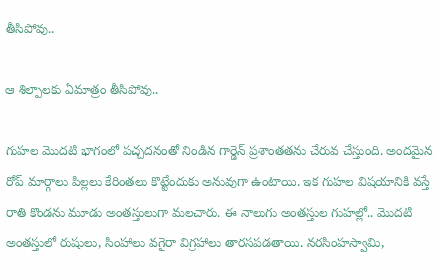తీసిపోవు..

ఆ శిల్పాలకు ఏమాత్రం తీసిపోవు..

గుహ‌ల మొద‌టి భాగంలో ప‌చ్చ‌ద‌నంతో నిండిన గార్డెన్ ప్ర‌శాంత‌త‌ను చేరువ చేస్తుంది. అంద‌మైన రోప్ మార్గాలు పిల్ల‌లు కేరింత‌లు కొట్టేందుకు అనువుగా ఉంటాయి. ఇక గుహ‌ల విష‌యానికి వ‌స్తే రాతి కొండ‌ను మూడు అంత‌స్తులుగా మ‌ల‌చారు. ఈ నాలుగు అంతస్తుల గుహల్లో.. మొదటి అంతస్తులో రుషులు, సింహాలు వగైరా విగ్రహాలు తార‌స‌ప‌డ‌తాయి. నరసింహస్వామి,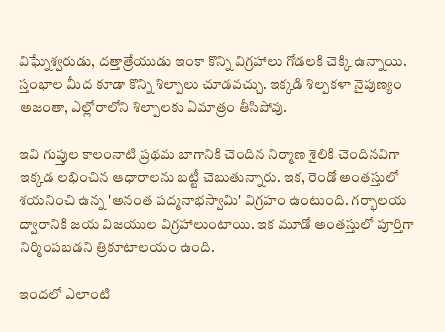విఘ్నేశ్వరుడు, దత్తాత్రేయుడు ఇంకా కొన్ని విగ్రహాలు గోడలకి చెక్కి ఉన్నాయి. స్తంభాల మీద కూడా కొన్ని శిల్పాలు చూడ‌వ‌చ్చు. ఇక్కడి శిల్పకళా నైపుణ్యం అజంతా, ఎల్లోరాలోని శిల్పాలకు ఏమాత్రం తీసిపోవు.

ఇవి గుప్తుల కాలంనాటి ప్రథమ బాగానికి చెందిన నిర్మాణ శైలికి చెందిన‌విగా ఇక్క‌డ లభించిన ఆధారాలను బ‌ట్టీ చెబుతున్నారు. ఇక‌, రెండో అంతస్తులో శయనించి ఉన్న 'అనంత పద్మనాభస్వామి' విగ్రహం ఉంటుంది. గర్భాలయ ద్వారానికి జయ విజయుల విగ్రహాలుంటాయి. ఇక మూడో అంతస్తులో పూర్తిగా నిర్మింపబడని త్రికూటాలయం ఉంది.

ఇందలో ఎలాంటి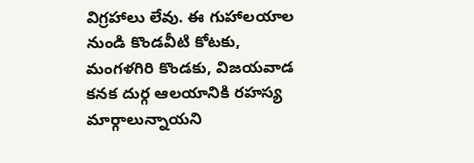విగ్రహాలు లేవు. ఈ గుహాలయాల నుండి కొండవీటి కోటకు, మంగళగిరి కొండకు, విజయవాడ కనక దుర్గ ఆలయానికి రహస్య మార్గాలున్నాయని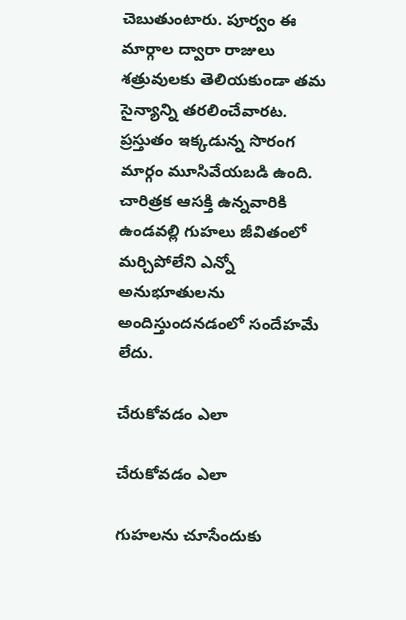చెబుతుంటారు. పూర్వం ఈ మార్గాల ద్వారా రాజులు శత్రువులకు తెలియకుండా తమ సైన్యాన్ని తరలించేవారట‌. ప్రస్తుతం ఇక్కడున్న సొరంగ మార్గం మూసివేయ‌బ‌డి ఉంది. చారిత్ర‌క ఆస‌క్తి ఉన్న‌వారికి ఉండ‌వ‌ల్లి గుహ‌లు జీవితంలో మ‌ర్చిపోలేని ఎన్నో అనుభూతుల‌ను అందిస్తుంద‌న‌డంలో సందేహ‌మే లేదు.

చేరుకోవ‌డం ఎలా

చేరుకోవ‌డం ఎలా

గుహ‌ల‌ను చూసేందుకు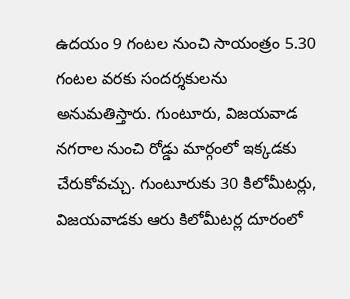ఉదయం 9 గంటల నుంచి సాయంత్రం 5.30 గంటల వరకు సందర్శకులను అనుమతిస్తారు. గుంటూరు, విజయవాడ నగరాల నుంచి రోడ్డు మార్గంలో ఇక్క‌డ‌కు చేరుకోవచ్చు. గుంటూరుకు 30 కిలోమీటర్లు, విజయవాడకు ఆరు కిలోమీటర్ల దూరంలో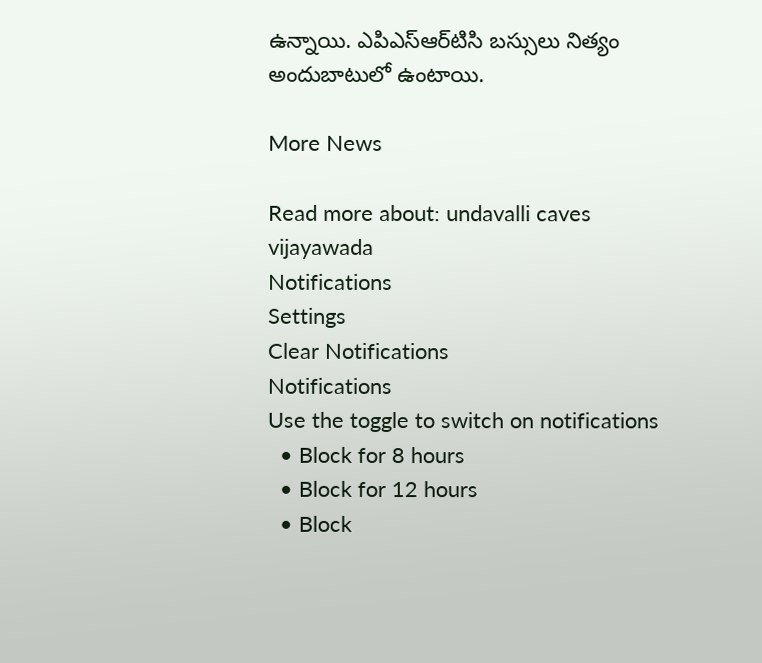ఉన్నాయి. ఎపిఎస్ఆర్‌టిసి బ‌స్సులు నిత్యం అందుబాటులో ఉంటాయి.

More News

Read more about: undavalli caves vijayawada
Notifications
Settings
Clear Notifications
Notifications
Use the toggle to switch on notifications
  • Block for 8 hours
  • Block for 12 hours
  • Block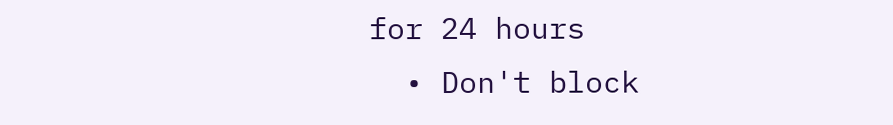for 24 hours
  • Don't block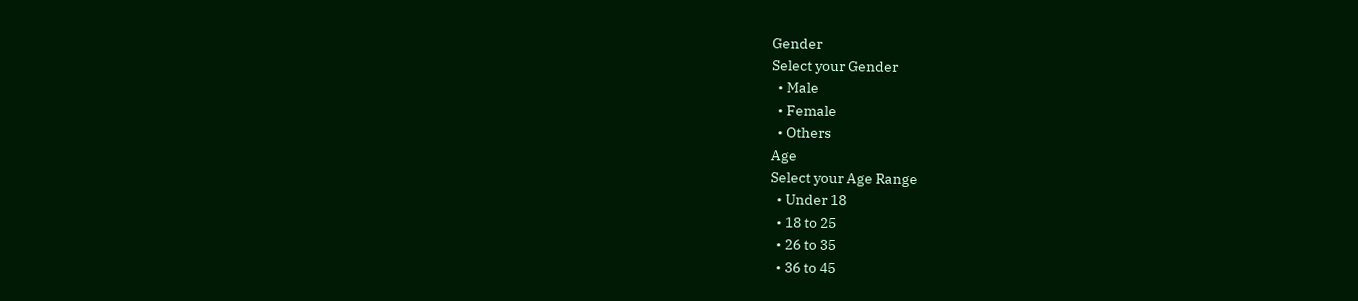Gender
Select your Gender
  • Male
  • Female
  • Others
Age
Select your Age Range
  • Under 18
  • 18 to 25
  • 26 to 35
  • 36 to 45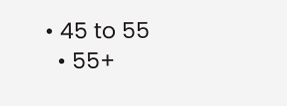• 45 to 55
  • 55+